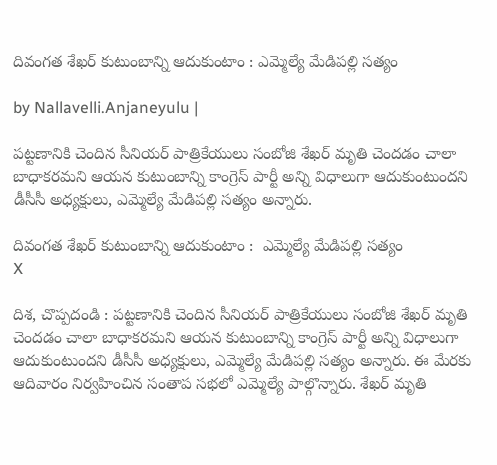దివంగత శేఖర్ కుటుంబాన్ని ఆదుకుంటాం : ఎమ్మెల్యే మేడిపల్లి సత్యం

by Nallavelli.Anjaneyulu |

పట్టణానికి చెందిన సీనియర్ పాత్రికేయులు సంబోజి శేఖర్ మృతి చెందడం చాలా బాధాకరమని ఆయన కుటుంబాన్ని కాంగ్రెస్ పార్టీ అన్ని విధాలుగా ఆదుకుంటుందని డీసీసీ అధ్యక్షులు, ఎమ్మెల్యే మేడిపల్లి సత్యం అన్నారు.

దివంగత శేఖర్ కుటుంబాన్ని ఆదుకుంటాం :  ఎమ్మెల్యే మేడిపల్లి సత్యం
X

దిశ, చొప్పదండి : పట్టణానికి చెందిన సీనియర్ పాత్రికేయులు సంబోజి శేఖర్ మృతి చెందడం చాలా బాధాకరమని ఆయన కుటుంబాన్ని కాంగ్రెస్ పార్టీ అన్ని విధాలుగా ఆదుకుంటుందని డీసీసీ అధ్యక్షులు, ఎమ్మెల్యే మేడిపల్లి సత్యం అన్నారు. ఈ మేరకు ఆదివారం నిర్వహించిన సంతాప సభలో ఎమ్మెల్యే పాల్గొన్నారు. శేఖర్ మృతి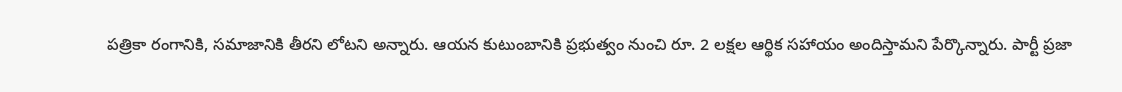పత్రికా రంగానికి, సమాజానికి తీరని లోటని అన్నారు. ఆయన కుటుంబానికి ప్రభుత్వం నుంచి రూ. 2 లక్షల ఆర్థిక సహాయం అందిస్తామని పేర్కొన్నారు. పార్టీ ప్రజా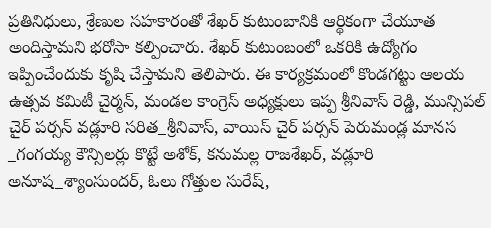ప్రతినిధులు, శ్రేణుల సహకారంతో శేఖర్ కుటుంబానికి ఆర్థికంగా చేయూత అందిస్తామని భరోసా కల్పించారు. శేఖర్ కుటుంబంలో ఒకరికి ఉద్యోగం ఇప్పించేందుకు కృషి చేస్తామని తెలిపారు. ఈ కార్యక్రమంలో కొండగట్టు ఆలయ ఉత్సవ కమిటీ చైర్మన్, మండల కాంగ్రెస్ అధ్యక్షులు ఇప్ప శ్రీనివాస్ రెడ్డి, మున్సిపల్ చైర్ పర్సన్ వడ్లూరి సరిత_శ్రీనివాస్, వాయిస్ చైర్ పర్సన్ పెరుమండ్ల మానస _గంగయ్య కౌన్సిలర్లు కొట్టే అశోక్, కనుమల్ల రాజశేఖర్, వడ్లూరి అనూష_శ్యాంసుందర్, ఓలు గోత్తుల సురేష్,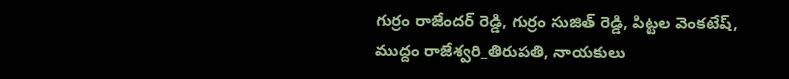గుర్రం రాజేందర్ రెడ్డి, గుర్రం సుజిత్ రెడ్డి, పిట్టల వెంకటేష్, ముద్దం రాజేశ్వరి_తిరుపతి, నాయకులు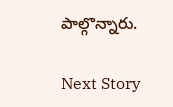పాల్గొన్నారు.

Next Story